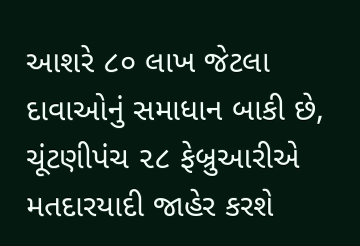આશરે ૮૦ લાખ જેટલા દાવાઓનું સમાધાન બાકી છે, ચૂંટણીપંચ ૨૮ ફેબ્રુઆરીએ મતદારયાદી જાહેર કરશે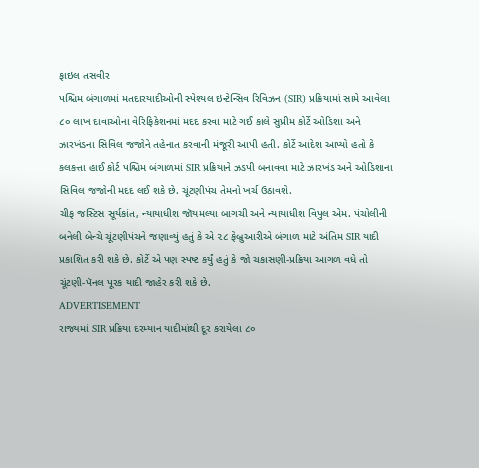ફાઇલ તસવીર
પશ્ચિમ બંગાળમાં મતદારયાદીઓની સ્પેશ્યલ ઇન્ટેન્સિવ રિવિઝન (SIR) પ્રક્રિયામાં સામે આવેલા ૮૦ લાખ દાવાઓના વેરિફિકેશનમાં મદદ કરવા માટે ગઈ કાલે સુપ્રીમ કોર્ટે ઓડિશા અને ઝારખંડના સિવિલ જજોને તહેનાત કરવાની મંજૂરી આપી હતી. કોર્ટે આદેશ આપ્યો હતો કે કલકત્તા હાઈ કોર્ટ પશ્ચિમ બંગાળમાં SIR પ્રક્રિયાને ઝડપી બનાવવા માટે ઝારખંડ અને ઓડિશાના સિવિલ જજોની મદદ લઈ શકે છે. ચૂંટણીપંચ તેમનો ખર્ચ ઉઠાવશે.
ચીફ જસ્ટિસ સૂર્યકાંત, ન્યાયાધીશ જૉયમલ્યા બાગચી અને ન્યાયાધીશ વિપુલ એમ. પંચોલીની બનેલી બેન્ચે ચૂંટણીપંચને જણાવ્યું હતું કે એ ૨૮ ફેબ્રુઆરીએ બંગાળ માટે અંતિમ SIR યાદી પ્રકાશિત કરી શકે છે. કોર્ટે એ પણ સ્પષ્ટ કર્યું હતું કે જો ચકાસણી-પ્રક્રિયા આગળ વધે તો ચૂંટણી-પૅનલ પૂરક યાદી જાહેર કરી શકે છે.
ADVERTISEMENT
રાજ્યમાં SIR પ્રક્રિયા દરમ્યાન યાદીમાંથી દૂર કરાયેલા ૮૦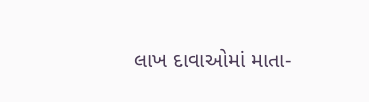લાખ દાવાઓમાં માતા-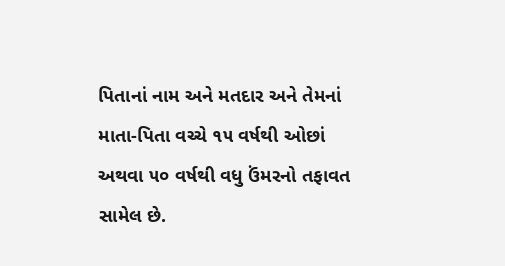પિતાનાં નામ અને મતદાર અને તેમનાં માતા-પિતા વચ્ચે ૧૫ વર્ષથી ઓછાં અથવા ૫૦ વર્ષથી વધુ ઉંમરનો તફાવત સામેલ છે.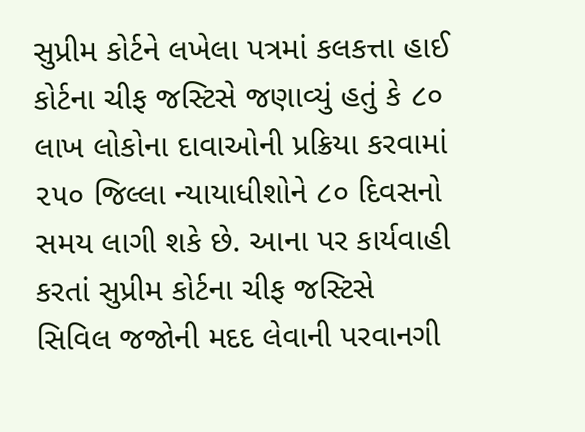સુપ્રીમ કોર્ટને લખેલા પત્રમાં કલકત્તા હાઈ કોર્ટના ચીફ જસ્ટિસે જણાવ્યું હતું કે ૮૦ લાખ લોકોના દાવાઓની પ્રક્રિયા કરવામાં ૨૫૦ જિલ્લા ન્યાયાધીશોને ૮૦ દિવસનો સમય લાગી શકે છે. આના પર કાર્યવાહી કરતાં સુપ્રીમ કોર્ટના ચીફ જસ્ટિસે સિવિલ જજોની મદદ લેવાની પરવાનગી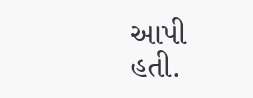આપી હતી.